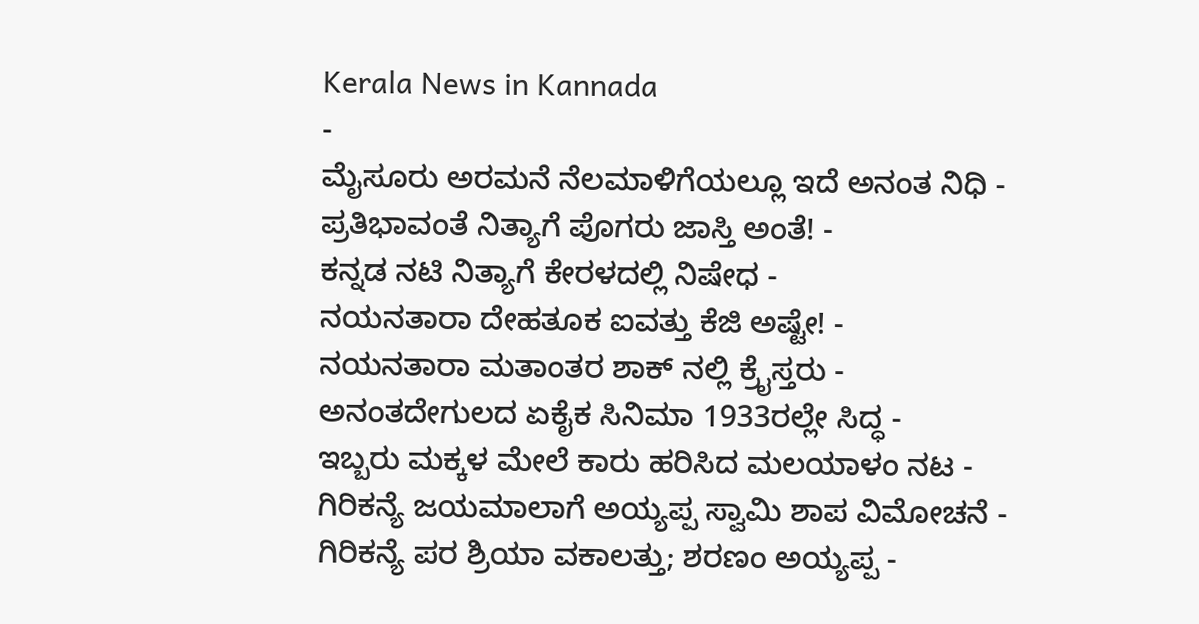Kerala News in Kannada
-
ಮೈಸೂರು ಅರಮನೆ ನೆಲಮಾಳಿಗೆಯಲ್ಲೂ ಇದೆ ಅನಂತ ನಿಧಿ -
ಪ್ರತಿಭಾವಂತೆ ನಿತ್ಯಾಗೆ ಪೊಗರು ಜಾಸ್ತಿ ಅಂತೆ! -
ಕನ್ನಡ ನಟಿ ನಿತ್ಯಾಗೆ ಕೇರಳದಲ್ಲಿ ನಿಷೇಧ -
ನಯನತಾರಾ ದೇಹತೂಕ ಐವತ್ತು ಕೆಜಿ ಅಷ್ಟೇ! -
ನಯನತಾರಾ ಮತಾಂತರ ಶಾಕ್ ನಲ್ಲಿ ಕ್ರೈಸ್ತರು -
ಅನಂತದೇಗುಲದ ಏಕೈಕ ಸಿನಿಮಾ 1933ರಲ್ಲೇ ಸಿದ್ಧ -
ಇಬ್ಬರು ಮಕ್ಕಳ ಮೇಲೆ ಕಾರು ಹರಿಸಿದ ಮಲಯಾಳಂ ನಟ -
ಗಿರಿಕನ್ಯೆ ಜಯಮಾಲಾಗೆ ಅಯ್ಯಪ್ಪ ಸ್ವಾಮಿ ಶಾಪ ವಿಮೋಚನೆ -
ಗಿರಿಕನ್ಯೆ ಪರ ಶ್ರಿಯಾ ವಕಾಲತ್ತು; ಶರಣಂ ಅಯ್ಯಪ್ಪ -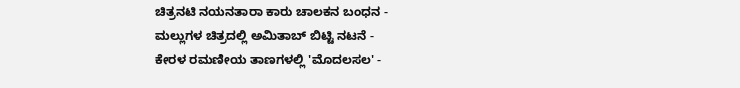ಚಿತ್ರನಟಿ ನಯನತಾರಾ ಕಾರು ಚಾಲಕನ ಬಂಧನ -
ಮಲ್ಲುಗಳ ಚಿತ್ರದಲ್ಲಿ ಅಮಿತಾಬ್ ಬಿಟ್ಟಿ ನಟನೆ -
ಕೇರಳ ರಮಣೀಯ ತಾಣಗಳಲ್ಲಿ 'ಮೊದಲಸಲ' -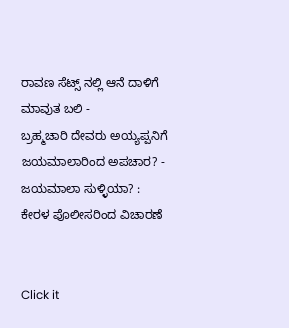ರಾವಣ ಸೆಟ್ಸ್ ನಲ್ಲಿ ಆನೆ ದಾಳಿಗೆ ಮಾವುತ ಬಲಿ -
ಬ್ರಹ್ಮಚಾರಿ ದೇವರು ಅಯ್ಯಪ್ಪನಿಗೆ ಜಯಮಾಲಾರಿಂದ ಅಪಚಾರ? -
ಜಯಮಾಲಾ ಸುಳ್ಳಿಯಾ? : ಕೇರಳ ಪೊಲೀಸರಿಂದ ವಿಚಾರಣೆ


Click it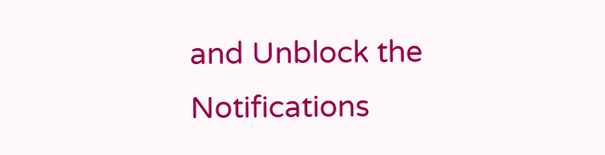and Unblock the Notifications